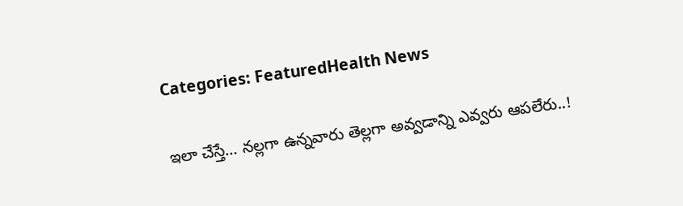Categories: FeaturedHealth News

ఇలా చేస్తే… నల్లగా ఉన్నవారు తెల్లగా అవ్వడాన్ని ఎవ్వరు ఆపలేరు..!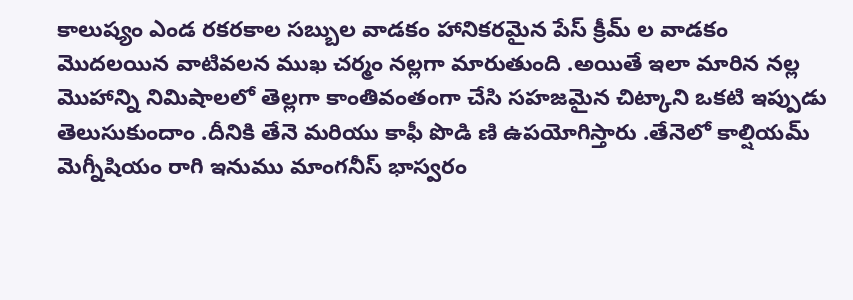కాలుష్యం ఎండ రకరకాల సబ్బుల వాడకం హానికరమైన పేస్ క్రీమ్ ల వాడకం మొదలయిన వాటివలన ముఖ చర్మం నల్లగా మారుతుంది .అయితే ఇలా మారిన నల్ల మొహాన్ని నిమిషాలలో తెల్లగా కాంతివంతంగా చేసి సహజమైన చిట్కాని ఒకటి ఇప్పుడు తెలుసుకుందాం .దీనికి తేనె మరియు కాఫీ పొడి ణి ఉపయోగిస్తారు .తేనెలో కాల్షియమ్ మెగ్నీషియం రాగి ఇనుము మాంగనీస్ భాస్వరం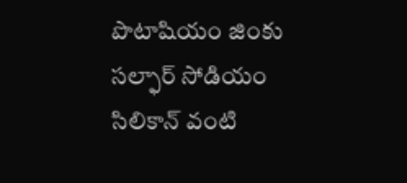పొటాషియం జింకు సల్ఫార్ సోడియం సిలికాన్ వంటి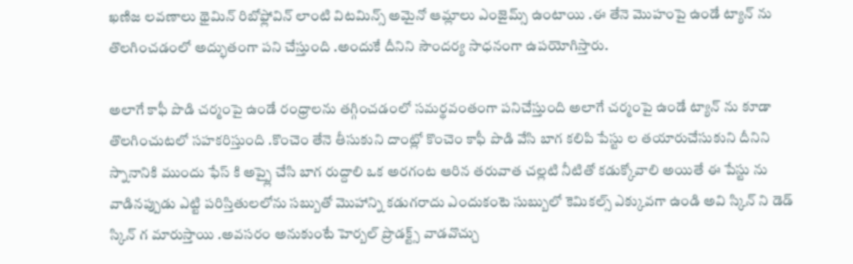ఖణిజ లవణాలు థైమిన్ రిబోఫ్లోవిన్ లాంటి విటమిన్స్ అమైనో ఆమ్లాలు ఎంజైమ్స్ ఉంటాయి .ఈ తేనె మొహంపై ఉండే ట్యాన్ ను తొలగించడంలో అద్భుతంగా పని చేస్తుంది .అందుకే దీనిని సౌందర్య సాధనంగా ఉపయోగిస్తారు.

అలాగే కాఫీ పొడి చర్మంపై ఉండే రంధ్రాలను తగ్గించడంలో సమర్థవంతంగా పనిచేస్తుంది అలాగే చర్మంపై ఉండే ట్యాన్ ను కూడా తొలగించుటలో సహకరిస్తుంది .కొంచెం తేనె తీసుకుని దాంట్లో కొంచెం కాఫీ పొడి వేసి బాగ కలిపి పేస్టు ల తయారుచేసుకుని దీనిని స్నానానికి ముందు ఫేస్ కి అప్ప్లై చేసి బాగ రుద్దాలి ఒక అరగంట ఆరిన తరువాత చల్లటి నీటితో కడుక్కోవాలి అయితే ఈ పేస్టు ను వాడినప్పుడు ఎట్టి పరిస్తితులలోను సబ్బుతో మొహాన్ని కడుగరాదు ఎందుకంటె సుబ్బులో కెమికల్స్ ఎక్కువగా ఉండి అవి స్కిన్ ని డెడ్ స్కిన్ గ మారుస్తాయి .అవసరం అనుకుంటే హెర్బల్ ప్రొడక్ట్స్ వాడవొచ్చు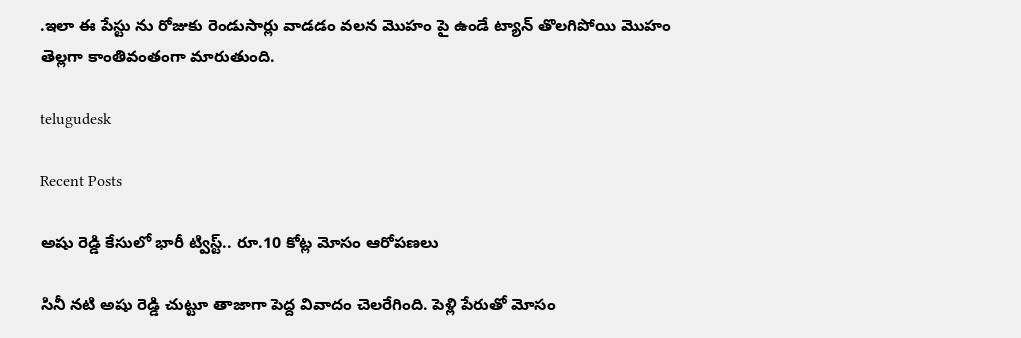.ఇలా ఈ పేస్టు ను రోజుకు రెండుసార్లు వాడడం వలన మొహం పై ఉండే ట్యాన్ తొలగిపోయి మొహం తెల్లగా కాంతివంతంగా మారుతుంది.

telugudesk

Recent Posts

అషు రెడ్డి కేసులో భారీ ట్విస్ట్.. రూ.10 కోట్ల మోసం ఆరోపణలు

సినీ నటి అషు రెడ్డి చుట్టూ తాజాగా పెద్ద వివాదం చెలరేగింది. పెళ్లి పేరుతో మోసం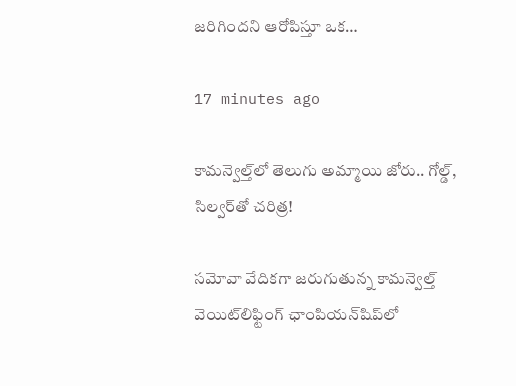జరిగిందని ఆరోపిస్తూ ఒక…

17 minutes ago

కామన్వెల్త్‌లో తెలుగు అమ్మాయి జోరు.. గోల్డ్, సిల్వర్‌తో చరిత్ర!

సమోవా వేదికగా జరుగుతున్న కామన్వెల్త్ వెయిట్‌లిఫ్టింగ్ ఛాంపియన్‌షిప్‌లో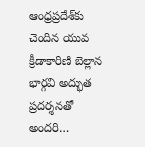ఆంధ్రప్రదేశ్‌కు చెందిన యువ క్రీడాకారిణి బెల్లాన భార్గవి అద్భుత ప్రదర్శనతో అందరి…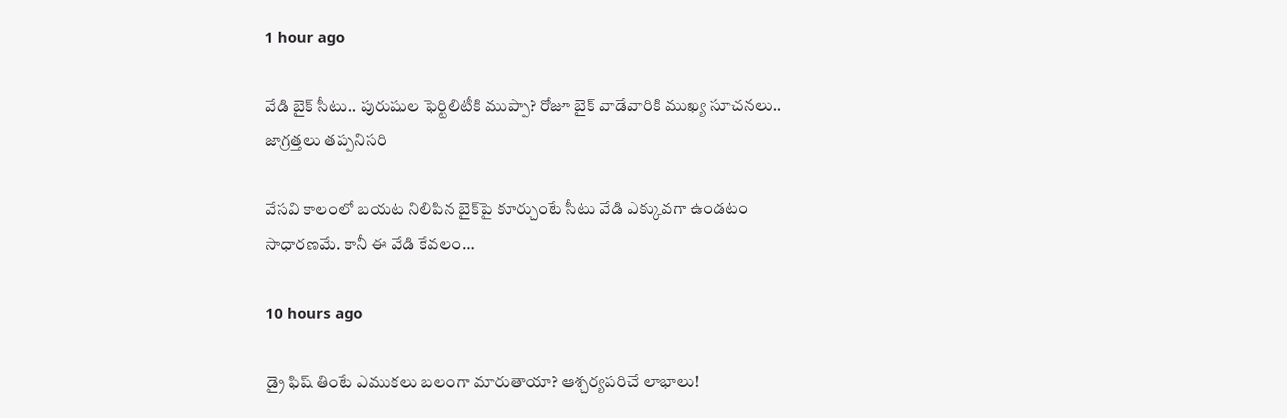1 hour ago

వేడి బైక్ సీటు.. పురుషుల ఫెర్టిలిటీకి ముప్పా? రోజూ బైక్ వాడేవారికి ముఖ్య సూచనలు.. జాగ్రత్తలు తప్పనిసరి

వేసవి కాలంలో బయట నిలిపిన బైక్‌పై కూర్చుంటే సీటు వేడి ఎక్కువగా ఉండటం సాధారణమే. కానీ ఈ వేడి కేవలం…

10 hours ago

డ్రై ఫిష్ తింటే ఎముకలు బలంగా మారుతాయా? ఆశ్చర్యపరిచే లాభాలు!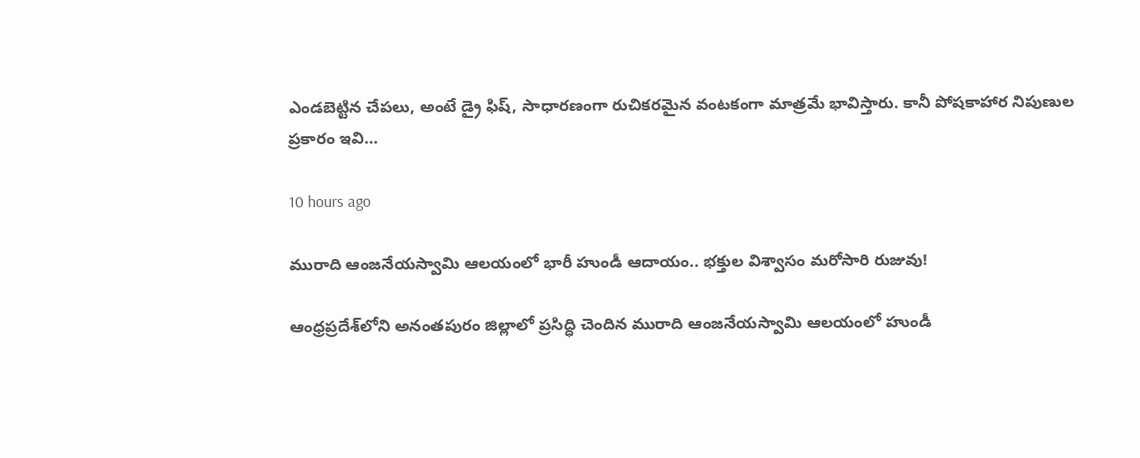ఎండబెట్టిన చేపలు, అంటే డ్రై ఫిష్, సాధారణంగా రుచికరమైన వంటకంగా మాత్రమే భావిస్తారు. కానీ పోషకాహార నిపుణుల ప్రకారం ఇవి…

10 hours ago

మురాది ఆంజనేయస్వామి ఆలయంలో భారీ హుండీ ఆదాయం.. భక్తుల విశ్వాసం మరోసారి రుజువు!

ఆంధ్రప్రదేశ్‌లోని అనంతపురం జిల్లాలో ప్రసిద్ధి చెందిన మురాది ఆంజనేయస్వామి ఆలయంలో హుండీ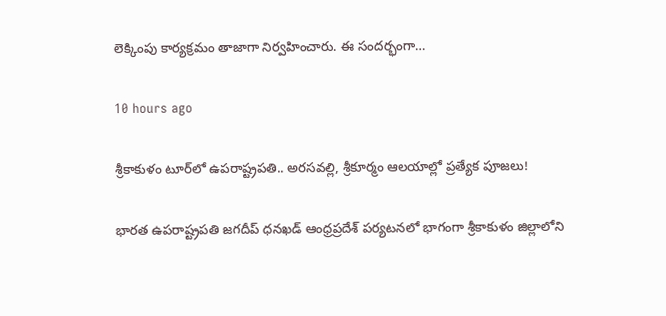లెక్కింపు కార్యక్రమం తాజాగా నిర్వహించారు. ఈ సందర్భంగా…

10 hours ago

శ్రీకాకుళం టూర్‌లో ఉపరాష్ట్రపతి.. అరసవల్లి, శ్రీకూర్మం ఆలయాల్లో ప్రత్యేక పూజలు!

భారత ఉపరాష్ట్రపతి జగదీప్ ధనఖడ్ ఆంధ్రప్రదేశ్ పర్యటనలో భాగంగా శ్రీకాకుళం జిల్లాలోని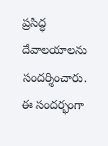ప్రసిద్ధ దేవాలయాలను సందర్శించారు. ఈ సందర్భంగా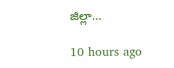జిల్లా…

10 hours ago